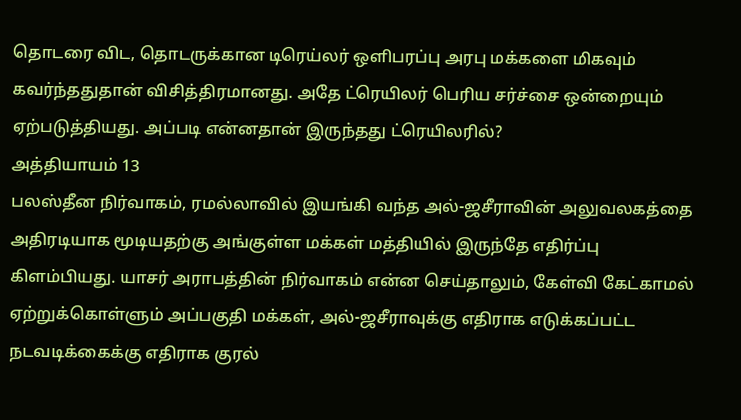தொடரை விட, தொடருக்கான டிரெய்லர் ஒளிபரப்பு அரபு மக்களை மிகவும் கவர்ந்ததுதான் விசித்திரமானது. அதே ட்ரெயிலர் பெரிய சர்ச்சை ஒன்றையும் ஏற்படுத்தியது. அப்படி என்னதான் இருந்தது ட்ரெயிலரில்?
அத்தியாயம் 13
பலஸ்தீன நிர்வாகம், ரமல்லாவில் இயங்கி வந்த அல்-ஜசீராவின் அலுவலகத்தை அதிரடியாக மூடியதற்கு அங்குள்ள மக்கள் மத்தியில் இருந்தே எதிர்ப்பு கிளம்பியது. யாசர் அராபத்தின் நிர்வாகம் என்ன செய்தாலும், கேள்வி கேட்காமல் ஏற்றுக்கொள்ளும் அப்பகுதி மக்கள், அல்-ஜசீராவுக்கு எதிராக எடுக்கப்பட்ட நடவடிக்கைக்கு எதிராக குரல்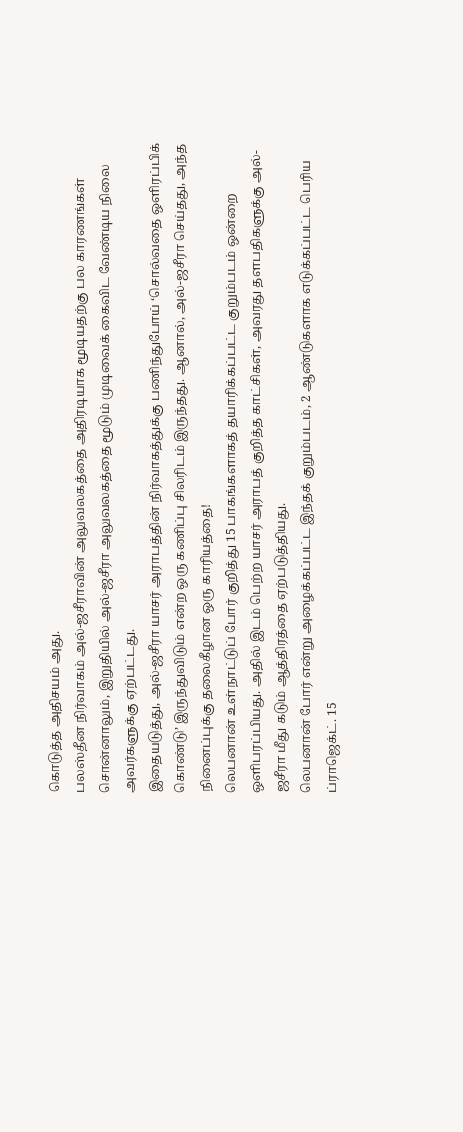கொடுத்த அதிசயம் அது.
பலஸ்தீன நிர்வாகம் அல்-ஜசீராவின் அலுவலகத்தை அதிரடியாக மூடியதற்கு பல காரணங்கள் சொன்னாலும், இறுதியில் அல்-ஜசீரா அலுவலகத்தை மூடும் முடிவைக் கைவிட வேண்டிய நிலை அவர்களுக்கு ஏற்பட்டது.
இதையடுத்து, அல்-ஜசீரா யாசர் அராபத்தின் நிர்வாகத்துக்கு பணிந்துபோய் ‘சொல்வதை ஒளிரப்பிக் கொண்டு’ இருந்துவிடும் என்ற ஒரு கணிப்பு சிலரிடம் இருந்தது. ஆனால், அல்-ஜசீரா செய்தது, அந்த நினைப்புக்கு தலைகீழான ஒரு காரியத்தை!
லெபனான் உள்நாட்டுப் போர் குறித்து 15 பாகங்களாகத் தயாரிக்கப்பட்ட குறும்படம் ஒன்றை ஒளிபரப்பியது. அதில் இடம் பெற்ற யாசர் அராபத் குறித்த காட்சிகள், அவரது தளபதிகளுக்கு அல்-ஜசீரா மீது கடும் ஆத்திரத்தை ஏற்படுத்தியது.
லெபனான் போர் என்று அழைக்கப்பட்ட இந்தக் குறும்படம், 2 ஆண்டுகளாக எடுக்கப்பட்ட பெரிய ப்ராஜெக்ட். 15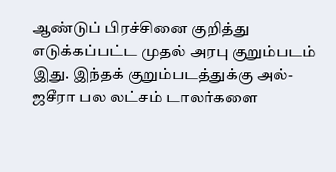ஆண்டுப் பிரச்சினை குறித்து எடுக்கப்பட்ட முதல் அரபு குறும்படம் இது. இந்தக் குறும்படத்துக்கு அல்-ஜசீரா பல லட்சம் டாலர்களை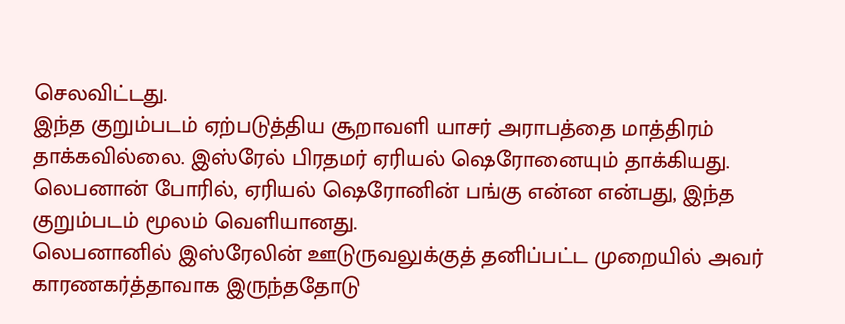செலவிட்டது.
இந்த குறும்படம் ஏற்படுத்திய சூறாவளி யாசர் அராபத்தை மாத்திரம் தாக்கவில்லை. இஸ்ரேல் பிரதமர் ஏரியல் ஷெரோனையும் தாக்கியது. லெபனான் போரில், ஏரியல் ஷெரோனின் பங்கு என்ன என்பது, இந்த குறும்படம் மூலம் வெளியானது.
லெபனானில் இஸ்ரேலின் ஊடுருவலுக்குத் தனிப்பட்ட முறையில் அவர் காரணகர்த்தாவாக இருந்ததோடு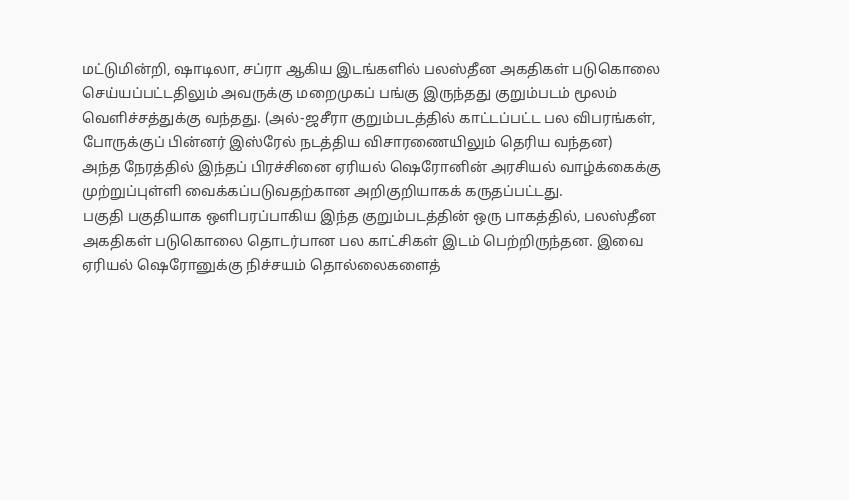மட்டுமின்றி, ஷாடிலா, சப்ரா ஆகிய இடங்களில் பலஸ்தீன அகதிகள் படுகொலை செய்யப்பட்டதிலும் அவருக்கு மறைமுகப் பங்கு இருந்தது குறும்படம் மூலம் வெளிச்சத்துக்கு வந்தது. (அல்-ஜசீரா குறும்படத்தில் காட்டப்பட்ட பல விபரங்கள், போருக்குப் பின்னர் இஸ்ரேல் நடத்திய விசாரணையிலும் தெரிய வந்தன)
அந்த நேரத்தில் இந்தப் பிரச்சினை ஏரியல் ஷெரோனின் அரசியல் வாழ்க்கைக்கு முற்றுப்புள்ளி வைக்கப்படுவதற்கான அறிகுறியாகக் கருதப்பட்டது.
பகுதி பகுதியாக ஒளிபரப்பாகிய இந்த குறும்படத்தின் ஒரு பாகத்தில், பலஸ்தீன அகதிகள் படுகொலை தொடர்பான பல காட்சிகள் இடம் பெற்றிருந்தன. இவை ஏரியல் ஷெரோனுக்கு நிச்சயம் தொல்லைகளைத்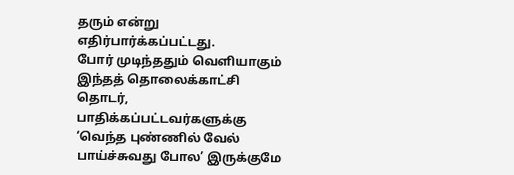தரும் என்று எதிர்பார்க்கப்பட்டது.
போர் முடிந்ததும் வெளியாகும் இந்தத் தொலைக்காட்சி தொடர், பாதிக்கப்பட்டவர்களுக்கு ‘வெந்த புண்ணில் வேல் பாய்ச்சுவது போல’ இருக்குமே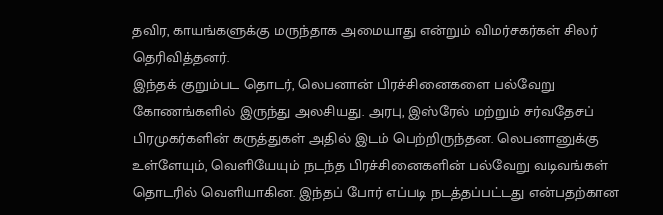தவிர, காயங்களுக்கு மருந்தாக அமையாது என்றும் விமர்சகர்கள் சிலர் தெரிவித்தனர்.
இந்தக் குறும்பட தொடர், லெபனான் பிரச்சினைகளை பல்வேறு கோணங்களில் இருந்து அலசியது. அரபு, இஸ்ரேல் மற்றும் சர்வதேசப் பிரமுகர்களின் கருத்துகள் அதில் இடம் பெற்றிருந்தன. லெபனானுக்கு உள்ளேயும், வெளியேயும் நடந்த பிரச்சினைகளின் பல்வேறு வடிவங்கள் தொடரில் வெளியாகின. இந்தப் போர் எப்படி நடத்தப்பட்டது என்பதற்கான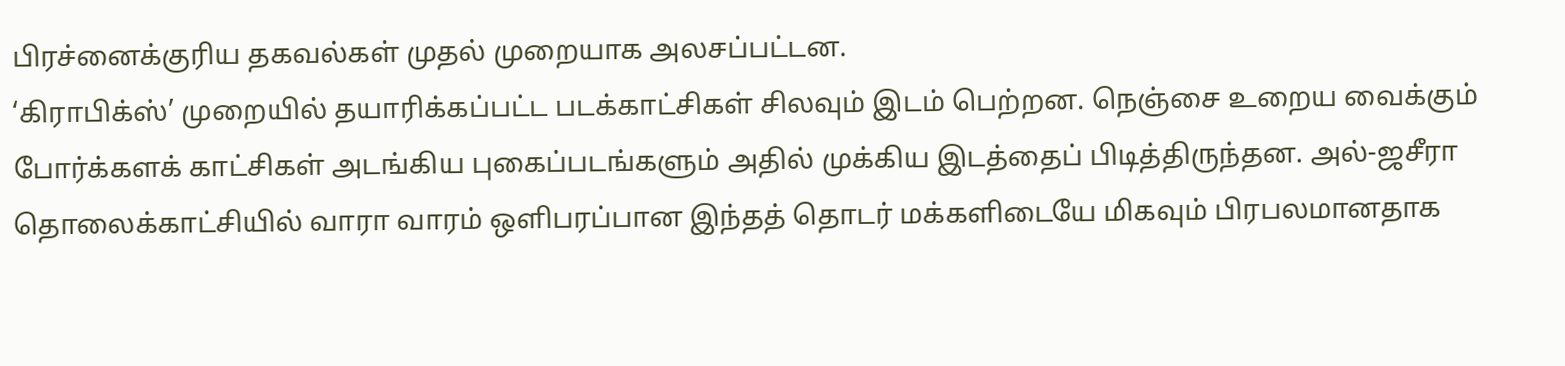பிரச்னைக்குரிய தகவல்கள் முதல் முறையாக அலசப்பட்டன.
‘கிராபிக்ஸ்’ முறையில் தயாரிக்கப்பட்ட படக்காட்சிகள் சிலவும் இடம் பெற்றன. நெஞ்சை உறைய வைக்கும் போர்க்களக் காட்சிகள் அடங்கிய புகைப்படங்களும் அதில் முக்கிய இடத்தைப் பிடித்திருந்தன. அல்-ஜசீரா தொலைக்காட்சியில் வாரா வாரம் ஒளிபரப்பான இந்தத் தொடர் மக்களிடையே மிகவும் பிரபலமானதாக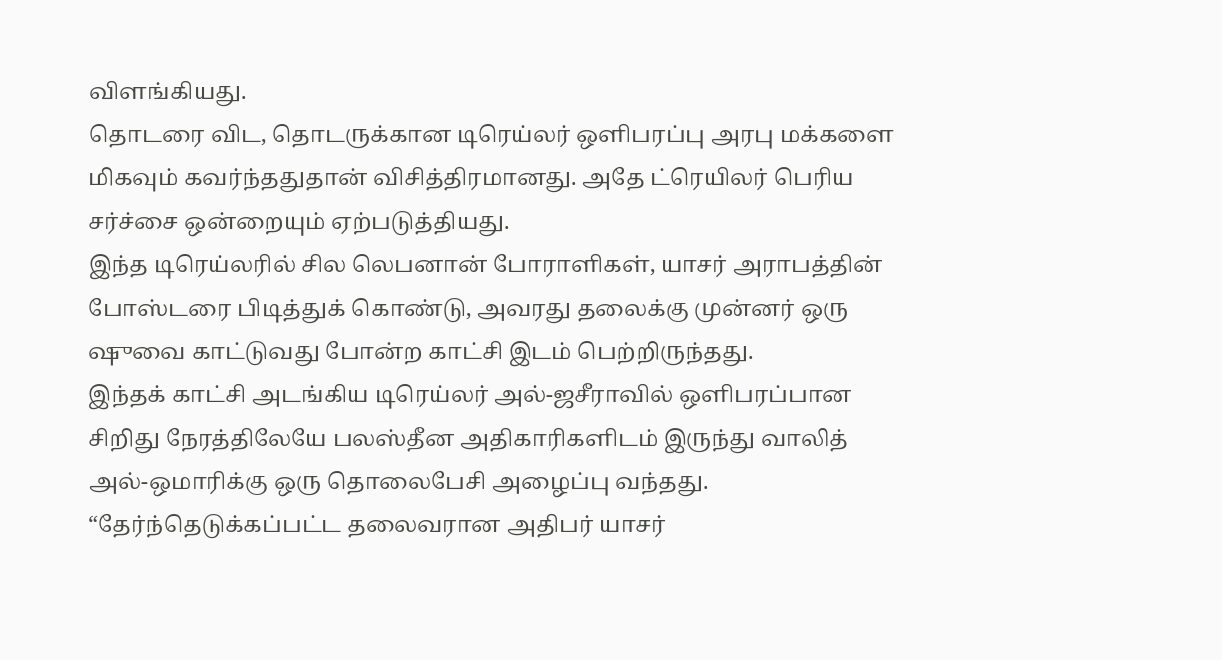விளங்கியது.
தொடரை விட, தொடருக்கான டிரெய்லர் ஒளிபரப்பு அரபு மக்களை மிகவும் கவர்ந்ததுதான் விசித்திரமானது. அதே ட்ரெயிலர் பெரிய சர்ச்சை ஒன்றையும் ஏற்படுத்தியது.
இந்த டிரெய்லரில் சில லெபனான் போராளிகள், யாசர் அராபத்தின் போஸ்டரை பிடித்துக் கொண்டு, அவரது தலைக்கு முன்னர் ஒரு ஷுவை காட்டுவது போன்ற காட்சி இடம் பெற்றிருந்தது.
இந்தக் காட்சி அடங்கிய டிரெய்லர் அல்-ஜசீராவில் ஒளிபரப்பான சிறிது நேரத்திலேயே பலஸ்தீன அதிகாரிகளிடம் இருந்து வாலித் அல்-ஒமாரிக்கு ஒரு தொலைபேசி அழைப்பு வந்தது. “தேர்ந்தெடுக்கப்பட்ட தலைவரான அதிபர் யாசர்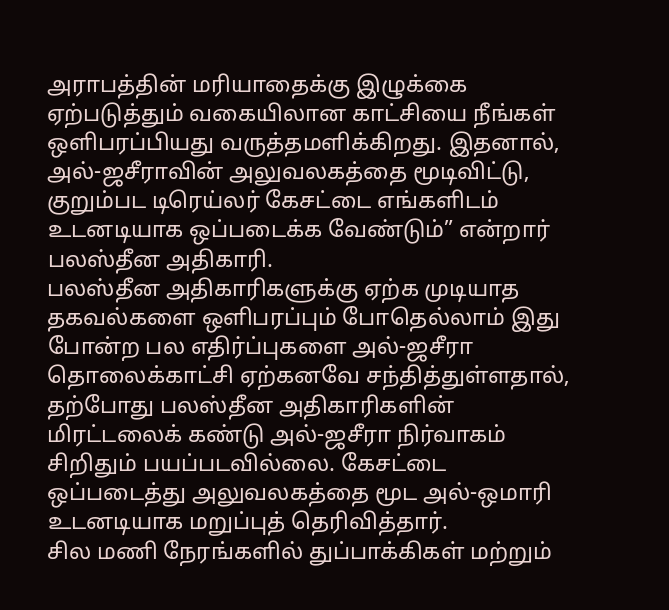அராபத்தின் மரியாதைக்கு இழுக்கை ஏற்படுத்தும் வகையிலான காட்சியை நீங்கள் ஒளிபரப்பியது வருத்தமளிக்கிறது. இதனால், அல்-ஜசீராவின் அலுவலகத்தை மூடிவிட்டு, குறும்பட டிரெய்லர் கேசட்டை எங்களிடம் உடனடியாக ஒப்படைக்க வேண்டும்” என்றார் பலஸ்தீன அதிகாரி.
பலஸ்தீன அதிகாரிகளுக்கு ஏற்க முடியாத தகவல்களை ஒளிபரப்பும் போதெல்லாம் இது போன்ற பல எதிர்ப்புகளை அல்-ஜசீரா தொலைக்காட்சி ஏற்கனவே சந்தித்துள்ளதால், தற்போது பலஸ்தீன அதிகாரிகளின் மிரட்டலைக் கண்டு அல்-ஜசீரா நிர்வாகம் சிறிதும் பயப்படவில்லை. கேசட்டை ஒப்படைத்து அலுவலகத்தை மூட அல்-ஒமாரி உடனடியாக மறுப்புத் தெரிவித்தார்.
சில மணி நேரங்களில் துப்பாக்கிகள் மற்றும்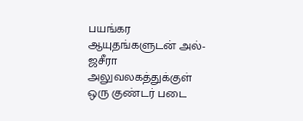பயங்கர ஆயுதங்களுடன் அல்-ஜசீரா அலுவலகத்துக்குள் ஒரு குண்டர் படை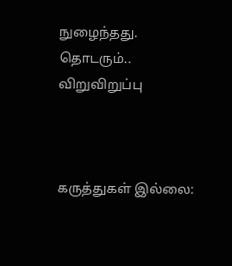நுழைந்தது.
தொடரும்..
விறுவிறுப்பு



கருத்துகள் இல்லை: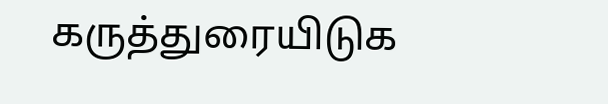கருத்துரையிடுக